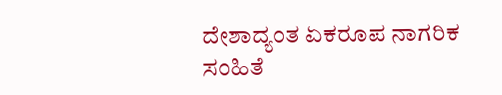ದೇಶಾದ್ಯಂತ ಏಕರೂಪ ನಾಗರಿಕ ಸಂಹಿತೆ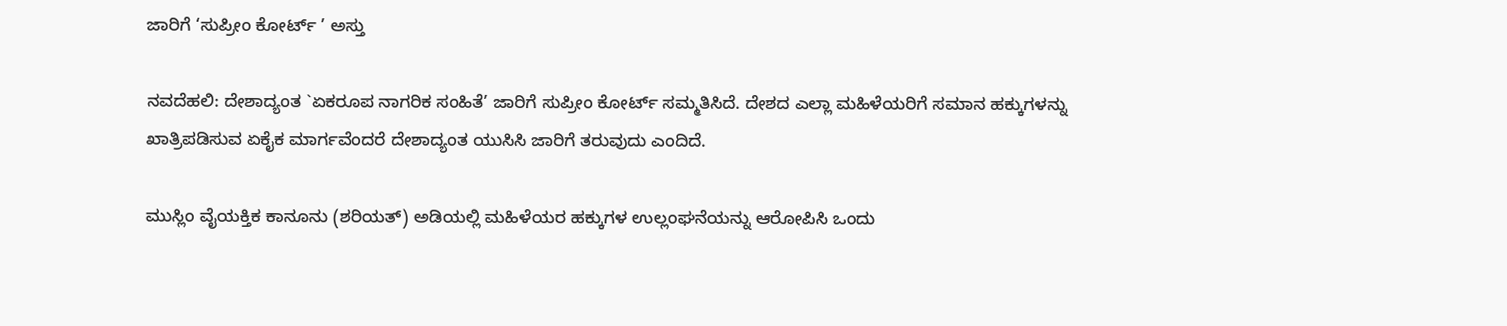ಜಾರಿಗೆ ‘ಸುಪ್ರೀಂ ಕೋರ್ಟ್ ’ ಅಸ್ತು

ನವದೆಹಲಿ: ದೇಶಾದ್ಯಂತ `ಏಕರೂಪ ನಾಗರಿಕ ಸಂಹಿತೆ’ ಜಾರಿಗೆ ಸುಪ್ರೀಂ ಕೋರ್ಟ್ ಸಮ್ಮತಿಸಿದೆ. ದೇಶದ ಎಲ್ಲಾ ಮಹಿಳೆಯರಿಗೆ ಸಮಾನ ಹಕ್ಕುಗಳನ್ನು ಖಾತ್ರಿಪಡಿಸುವ ಏಕೈಕ ಮಾರ್ಗವೆಂದರೆ ದೇಶಾದ್ಯಂತ ಯುಸಿಸಿ ಜಾರಿಗೆ ತರುವುದು ಎಂದಿದೆ.

ಮುಸ್ಲಿಂ ವೈಯಕ್ತಿಕ ಕಾನೂನು (ಶರಿಯತ್) ಅಡಿಯಲ್ಲಿ ಮಹಿಳೆಯರ ಹಕ್ಕುಗಳ ಉಲ್ಲಂಘನೆಯನ್ನು ಆರೋಪಿಸಿ ಒಂದು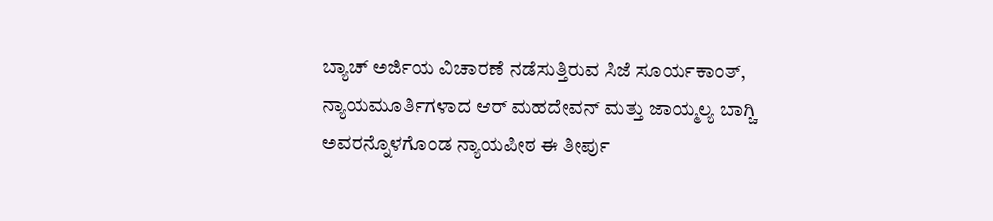ಬ್ಯಾಚ್ ಅರ್ಜಿಯ ವಿಚಾರಣೆ ನಡೆಸುತ್ತಿರುವ ಸಿಜೆ ಸೂರ್ಯಕಾಂತ್, ನ್ಯಾಯಮೂರ್ತಿಗಳಾದ ಆರ್ ಮಹದೇವನ್ ಮತ್ತು ಜಾಯ್ಮಲ್ಯ ಬಾಗ್ಚಿ ಅವರನ್ನೊಳಗೊಂಡ ನ್ಯಾಯಪೀಠ ಈ ತೀರ್ಪು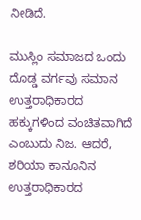ನೀಡಿದೆ.

ಮುಸ್ಲಿಂ ಸಮಾಜದ ಒಂದು ದೊಡ್ಡ ವರ್ಗವು ಸಮಾನ ಉತ್ತರಾಧಿಕಾರದ ಹಕ್ಕುಗಳಿಂದ ವಂಚಿತವಾಗಿದೆ ಎಂಬುದು ನಿಜ. ಆದರೆ, ಶರಿಯಾ ಕಾನೂನಿನ ಉತ್ತರಾಧಿಕಾರದ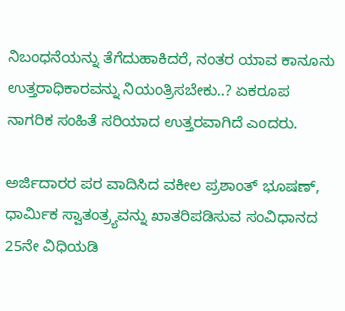ನಿಬಂಧನೆಯನ್ನು ತೆಗೆದುಹಾಕಿದರೆ, ನಂತರ ಯಾವ ಕಾನೂನು ಉತ್ತರಾಧಿಕಾರವನ್ನು ನಿಯಂತ್ರಿಸಬೇಕು..? ಏಕರೂಪ ನಾಗರಿಕ ಸಂಹಿತೆ ಸರಿಯಾದ ಉತ್ತರವಾಗಿದೆ ಎಂದರು.

ಅರ್ಜಿದಾರರ ಪರ ವಾದಿಸಿದ ವಕೀಲ ಪ್ರಶಾಂತ್ ಭೂಷಣ್, ಧಾರ್ಮಿಕ ಸ್ವಾತಂತ್ರ‍್ಯವನ್ನು ಖಾತರಿಪಡಿಸುವ ಸಂವಿಧಾನದ 25ನೇ ವಿಧಿಯಡಿ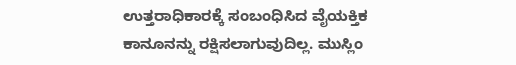ಉತ್ತರಾಧಿಕಾರಕ್ಕೆ ಸಂಬಂಧಿಸಿದ ವೈಯಕ್ತಿಕ ಕಾನೂನನ್ನು ರಕ್ಷಿಸಲಾಗುವುದಿಲ್ಲ. ಮುಸ್ಲಿಂ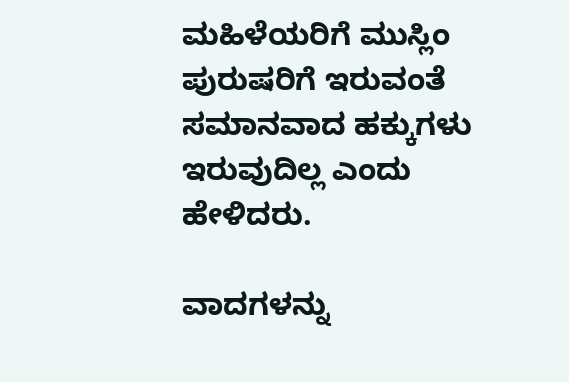ಮಹಿಳೆಯರಿಗೆ ಮುಸ್ಲಿಂ ಪುರುಷರಿಗೆ ಇರುವಂತೆ ಸಮಾನವಾದ ಹಕ್ಕುಗಳು ಇರುವುದಿಲ್ಲ ಎಂದು ಹೇಳಿದರು.

ವಾದಗಳನ್ನು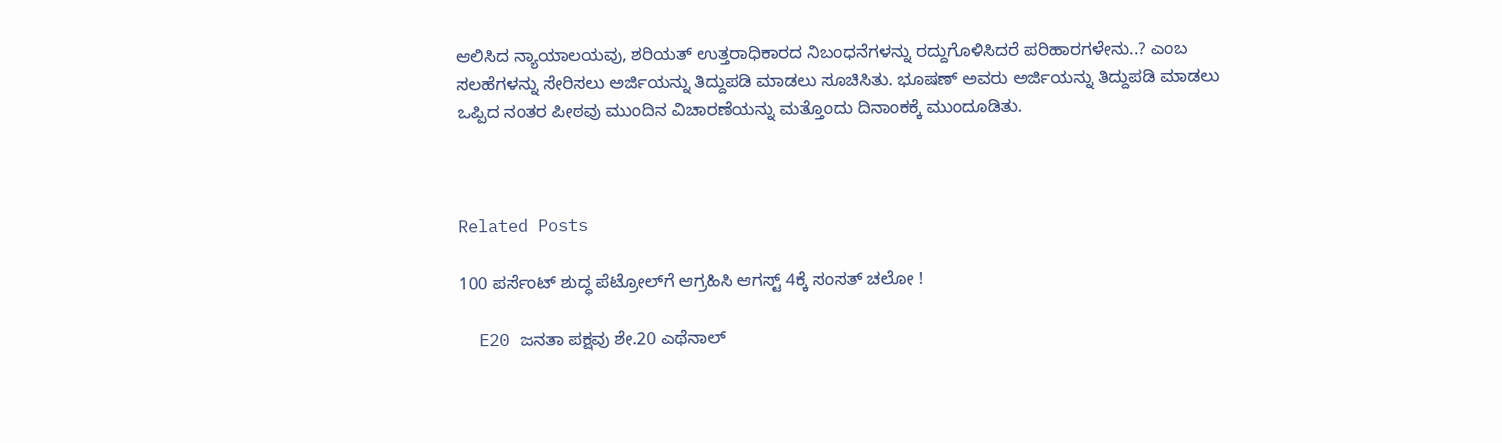ಆಲಿಸಿದ ನ್ಯಾಯಾಲಯವು, ಶರಿಯತ್ ಉತ್ತರಾಧಿಕಾರದ ನಿಬಂಧನೆಗಳನ್ನು ರದ್ದುಗೊಳಿಸಿದರೆ ಪರಿಹಾರಗಳೇನು..? ಎಂಬ ಸಲಹೆಗಳನ್ನು ಸೇರಿಸಲು ಅರ್ಜಿಯನ್ನು ತಿದ್ದುಪಡಿ ಮಾಡಲು ಸೂಚಿಸಿತು. ಭೂಷಣ್ ಅವರು ಅರ್ಜಿಯನ್ನು ತಿದ್ದುಪಡಿ ಮಾಡಲು ಒಪ್ಪಿದ ನಂತರ ಪೀಠವು ಮುಂದಿನ ವಿಚಾರಣೆಯನ್ನು ಮತ್ತೊಂದು ದಿನಾಂಕಕ್ಕೆ ಮುಂದೂಡಿತು.



Related Posts

100 ಪರ್ಸೆಂಟ್ ಶುದ್ಧ ಪೆಟ್ರೋಲ್‌ಗೆ ಆಗ್ರಹಿಸಿ ಆಗಸ್ಟ್ 4ಕ್ಕೆ ಸಂಸತ್ ಚಲೋ !

  E20 ಜನತಾ ಪಕ್ಷವು ಶೇ.20 ಎಥೆನಾಲ್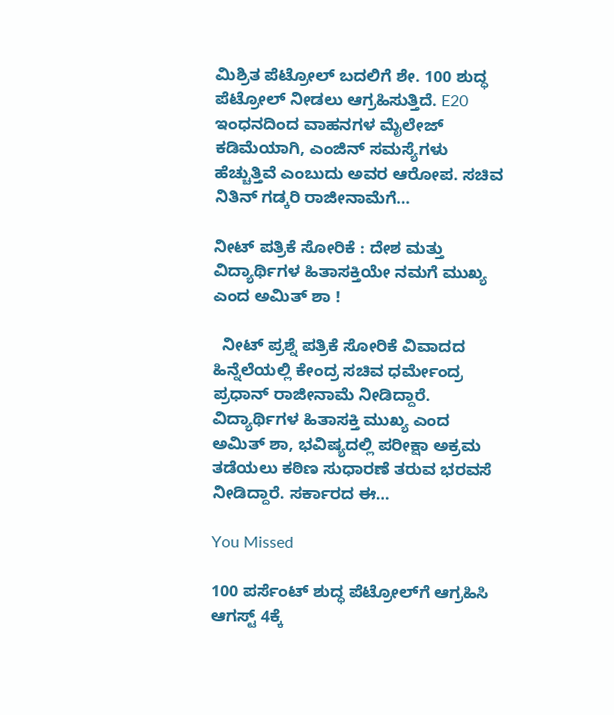ಮಿಶ್ರಿತ ಪೆಟ್ರೋಲ್ ಬದಲಿಗೆ ಶೇ. 100 ಶುದ್ಧ ಪೆಟ್ರೋಲ್ ನೀಡಲು ಆಗ್ರಹಿಸುತ್ತಿದೆ. E20 ಇಂಧನದಿಂದ ವಾಹನಗಳ ಮೈಲೇಜ್ ಕಡಿಮೆಯಾಗಿ, ಎಂಜಿನ್ ಸಮಸ್ಯೆಗಳು ಹೆಚ್ಚುತ್ತಿವೆ ಎಂಬುದು ಅವರ ಆರೋಪ. ಸಚಿವ ನಿತಿನ್ ಗಡ್ಕರಿ ರಾಜೀನಾಮೆಗೆ…

ನೀಟ್ ಪತ್ರಿಕೆ ಸೋರಿಕೆ : ದೇಶ ಮತ್ತು ವಿದ್ಯಾರ್ಥಿಗಳ ಹಿತಾಸಕ್ತಿಯೇ ನಮಗೆ ಮುಖ್ಯ ಎಂದ ಅಮಿತ್ ಶಾ !

  ನೀಟ್ ಪ್ರಶ್ನೆ ಪತ್ರಿಕೆ ಸೋರಿಕೆ ವಿವಾದದ ಹಿನ್ನೆಲೆಯಲ್ಲಿ ಕೇಂದ್ರ ಸಚಿವ ಧರ್ಮೇಂದ್ರ ಪ್ರಧಾನ್ ರಾಜೀನಾಮೆ ನೀಡಿದ್ದಾರೆ. ವಿದ್ಯಾರ್ಥಿಗಳ ಹಿತಾಸಕ್ತಿ ಮುಖ್ಯ ಎಂದ ಅಮಿತ್ ಶಾ, ಭವಿಷ್ಯದಲ್ಲಿ ಪರೀಕ್ಷಾ ಅಕ್ರಮ ತಡೆಯಲು ಕಠಿಣ ಸುಧಾರಣೆ ತರುವ ಭರವಸೆ ನೀಡಿದ್ದಾರೆ. ಸರ್ಕಾರದ ಈ…

You Missed

100 ಪರ್ಸೆಂಟ್ ಶುದ್ಧ ಪೆಟ್ರೋಲ್‌ಗೆ ಆಗ್ರಹಿಸಿ ಆಗಸ್ಟ್ 4ಕ್ಕೆ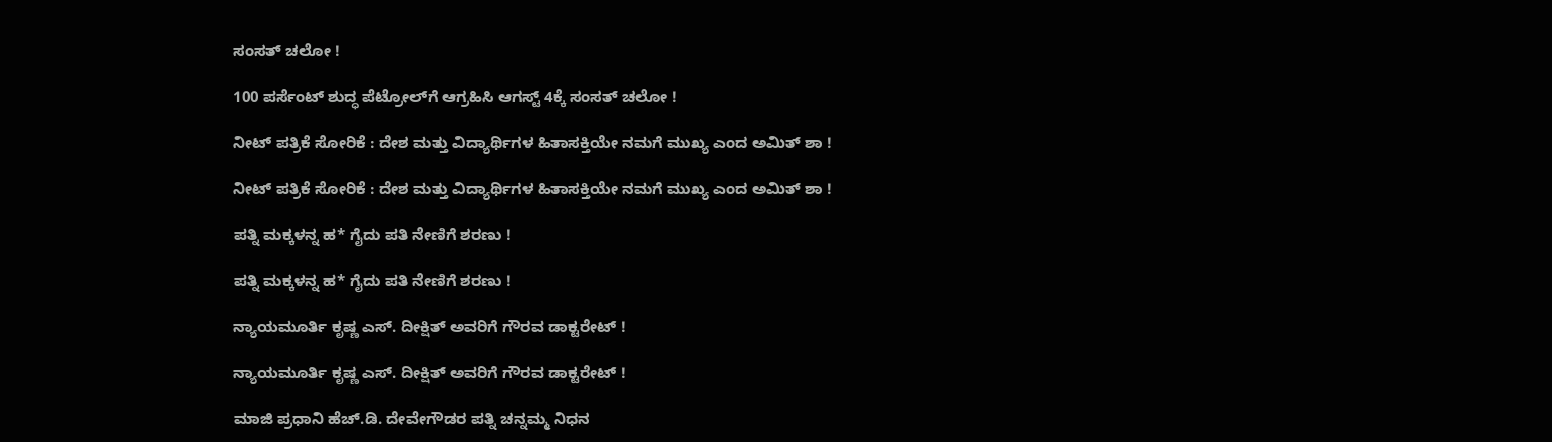ಸಂಸತ್ ಚಲೋ !

100 ಪರ್ಸೆಂಟ್ ಶುದ್ಧ ಪೆಟ್ರೋಲ್‌ಗೆ ಆಗ್ರಹಿಸಿ ಆಗಸ್ಟ್ 4ಕ್ಕೆ ಸಂಸತ್ ಚಲೋ !

ನೀಟ್ ಪತ್ರಿಕೆ ಸೋರಿಕೆ : ದೇಶ ಮತ್ತು ವಿದ್ಯಾರ್ಥಿಗಳ ಹಿತಾಸಕ್ತಿಯೇ ನಮಗೆ ಮುಖ್ಯ ಎಂದ ಅಮಿತ್ ಶಾ !

ನೀಟ್ ಪತ್ರಿಕೆ ಸೋರಿಕೆ : ದೇಶ ಮತ್ತು ವಿದ್ಯಾರ್ಥಿಗಳ ಹಿತಾಸಕ್ತಿಯೇ ನಮಗೆ ಮುಖ್ಯ ಎಂದ ಅಮಿತ್ ಶಾ !

ಪತ್ನಿ ಮಕ್ಕಳನ್ನ ಹ* ಗೈದು ಪತಿ ನೇಣಿಗೆ ಶರಣು !

ಪತ್ನಿ ಮಕ್ಕಳನ್ನ ಹ* ಗೈದು ಪತಿ ನೇಣಿಗೆ ಶರಣು !

ನ್ಯಾಯಮೂರ್ತಿ ಕೃಷ್ಣ ಎಸ್. ದೀಕ್ಷಿತ್ ಅವರಿಗೆ ಗೌರವ ಡಾಕ್ಟರೇಟ್ !

ನ್ಯಾಯಮೂರ್ತಿ ಕೃಷ್ಣ ಎಸ್. ದೀಕ್ಷಿತ್ ಅವರಿಗೆ ಗೌರವ ಡಾಕ್ಟರೇಟ್ !

ಮಾಜಿ ಪ್ರಧಾನಿ ಹೆಚ್.ಡಿ. ದೇವೇಗೌಡರ ಪತ್ನಿ ಚನ್ನಮ್ಮ ನಿಧನ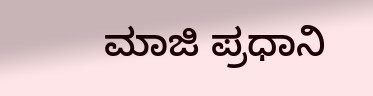ಮಾಜಿ ಪ್ರಧಾನಿ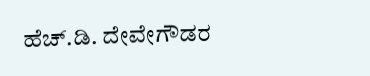ಹೆಚ್.ಡಿ. ದೇವೇಗೌಡರ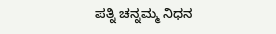ಪತ್ನಿ ಚನ್ನಮ್ಮ ನಿಧನ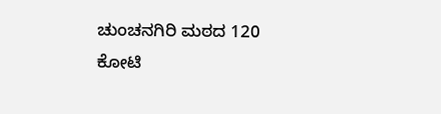ಚುಂಚನಗಿರಿ ಮಠದ 120 ಕೋಟಿ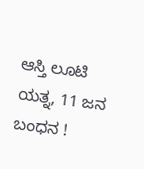ಆಸ್ತಿ ಲೂಟಿ ಯತ್ನ, 11 ಜನ ಬಂಧನ !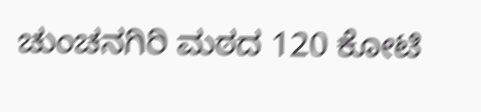ಚುಂಚನಗಿರಿ ಮಠದ 120 ಕೋಟಿ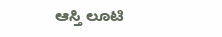ಆಸ್ತಿ ಲೂಟಿ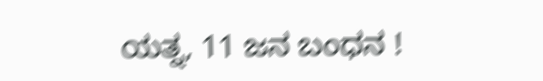ಯತ್ನ, 11 ಜನ ಬಂಧನ !